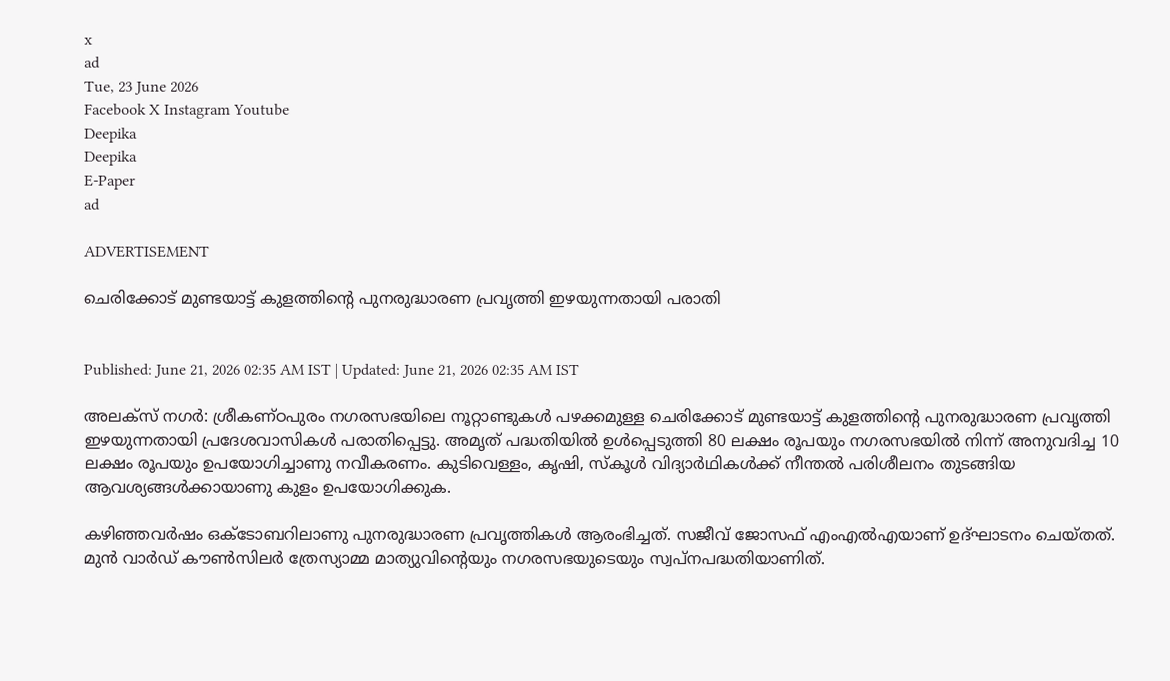x
ad
Tue, 23 June 2026
Facebook X Instagram Youtube
Deepika
Deepika
E-Paper
ad

ADVERTISEMENT

ചെരിക്കോട് മുണ്ടയാട്ട് കുളത്തിന്‍റെ പുനരുദ്ധാരണ പ്രവൃത്തി ഇഴയുന്നതായി പരാതി


Published: June 21, 2026 02:35 AM IST | Updated: June 21, 2026 02:35 AM IST

അലക്സ് നഗർ: ശ്രീകണ്ഠപുരം നഗരസഭയിലെ നൂറ്റാണ്ടുകൾ പഴക്കമുള്ള ചെരിക്കോട് മുണ്ടയാട്ട് കുളത്തിന്‍റെ പുനരുദ്ധാരണ പ്രവൃത്തി ഇഴയുന്നതായി പ്രദേശവാസികൾ പരാതിപ്പെട്ടു. അമൃത് പദ്ധതിയിൽ ഉൾപ്പെടുത്തി 80 ലക്ഷം രൂപയും നഗരസഭയിൽ നിന്ന് അനുവദിച്ച 10 ലക്ഷം രൂപയും ഉപയോഗിച്ചാണു നവീകരണം. കുടിവെള്ളം, കൃഷി, സ്‌കൂൾ വിദ്യാർഥികൾക്ക് നീന്തൽ പരിശീലനം തുടങ്ങിയ ആവശ്യങ്ങൾക്കായാണു കുളം ഉപയോഗിക്കുക.

കഴിഞ്ഞവർഷം ഒക്ടോബറിലാണു പുനരുദ്ധാരണ പ്രവൃത്തികൾ ആരംഭിച്ചത്. സജീവ് ജോസഫ് എംഎൽഎയാണ് ഉദ്ഘാടനം ചെയ്തത്. മുൻ വാർഡ് കൗൺസിലർ ത്രേസ്യാമ്മ മാത്യുവിന്‍റെയും നഗരസഭയുടെയും സ്വപ്‌നപദ്ധതിയാണിത്.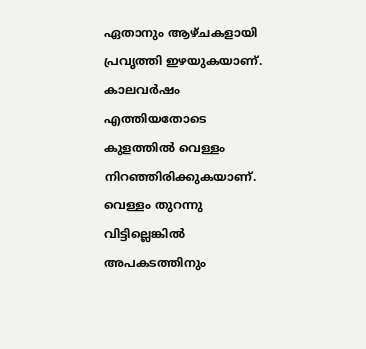ഏതാനും ആഴ്ചകളായി പ്രവൃത്തി ഇഴയുകയാണ്.
കാലവർഷം എത്തിയതോടെ കുളത്തിൽ വെള്ളം നിറഞ്ഞിരിക്കുകയാണ്. വെള്ളം തുറന്നു വിട്ടില്ലെങ്കിൽ അപകടത്തിനും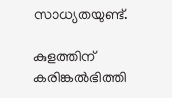സാധ്യതയുണ്ട്.

കുളത്തിന് കരിങ്കൽഭിത്തി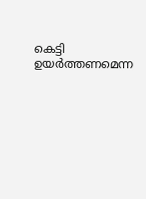കെട്ടി ഉയർത്തണമെന്ന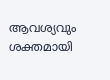ആവശ്യവും ശക്തമായി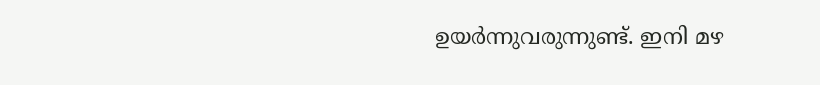ഉയർന്നുവരുന്നുണ്ട്. ഇനി മഴ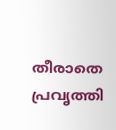തീരാതെ പ്രവൃത്തി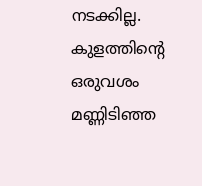നടക്കില്ല. കുളത്തിന്‍റെ ഒരുവശം മണ്ണിടിഞ്ഞ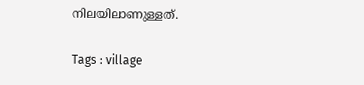നിലയിലാണുള്ളത്.

Tags : village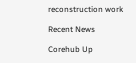reconstruction work

Recent News

Corehub Up